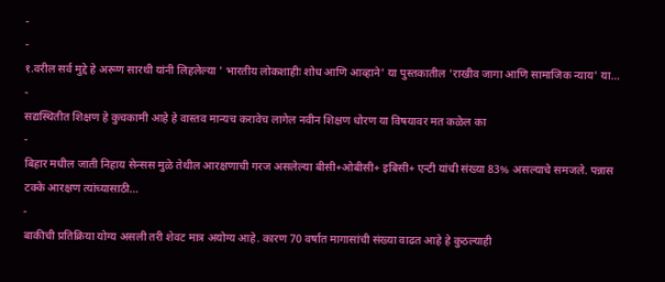-
-
१.वरील सर्व मुद्दे हे अरूण सारथी यांनी लिहलेल्या ' भारतीय लोकशाहीः शोध आणि आव्हाने' या पुस्तकातील 'राखीव जागा आणि सामाजिक न्याय' या…
-
सद्यस्थितीत शिक्षण हे कुचकामी आहे हे वास्तव मान्यच करावेच लागेल नवीन शिक्षण धोरण या विषयावर मत कळेल का
-
बिहार मधील जाती निहाय सेन्सस मुळे तेथील आरक्षणाची गरज असलेल्या बीसी+ओबीसी+ इबिसी+ एन्टी यांची संख्या 83% असल्याचे समजले. पन्नास टक्के आरक्षण त्यांच्यासाठी…
-
बाकीची प्रतिक्रिया योग्य असली तरी शेवट मात्र अयोग्य आहे. कारण 70 वर्षात मागासांची संख्या वाढत आहे हे कुठल्याही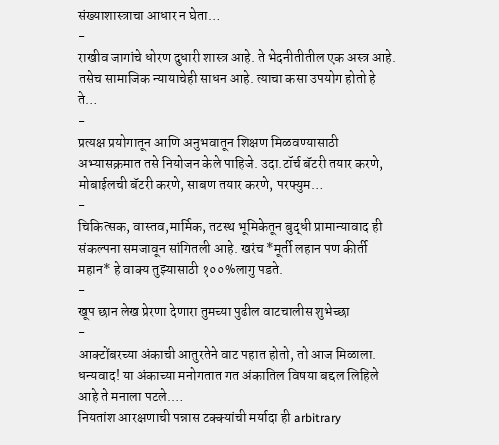संख्याशास्त्राचा आधार न घेता…
-
राखीव जागांचे धोरण दुधारी शास्त्र आहे. ते भेदनीतीतील एक अस्त्र आहे. तसेच सामाजिक न्यायाचेही साधन आहे. त्याचा कसा उपयोग होतो हे ते…
-
प्रत्यक्ष प्रयोगातून आणि अनुभवातून शिक्षण मिळवण्यासाठी अभ्यासक्रमात तसे नियोजन केले पाहिजे. उदा.टॉर्च बॅटरी तयार करणे, मोबाईलची बॅटरी करणे, साबण तयार करणे, परफ्युम…
-
चिकित्सक, वास्तव,मार्मिक, तटस्थ भूमिकेतून बुद्धी प्रामान्यावाद ही संकल्पना समजावून सांगितली आहे. खरंच *मूर्ती लहान पण कीर्ती महान* हे वाक्य तुझ्यासाठी १००%लागु पडते.
-
खूप छान लेख प्रेरणा देणारा तुमच्या पुढील वाटचालीस शुभेच्छा
-
आक्टोंबरच्या अंकाची आतुरतेने वाट पहात होतो, तो आज मिळाला. धन्यवाद! या अंकाच्या मनोगतात गत अंकातिल विषया बद्दल लिहिले आहे ते मनाला पटले.…
नियतांश आरक्षणाची पन्नास टक्क्यांची मर्यादा ही arbitrary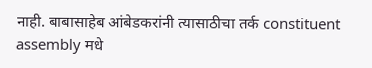नाही. बाबासाहेब आंबेडकरांनी त्यासाठीचा तर्क constituent assembly मधे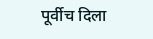पूर्वीच दिला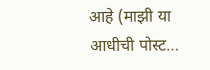आहे (माझी या आधीची पोस्ट…